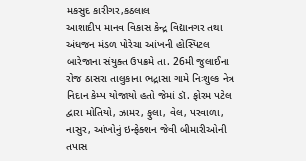મકસુદ કારીગર,કઠલાલ
આશાદીપ માનવ વિકાસ કેન્દ્ર વિદ્યાનગર તથા અંધજન મંડળ પોરેચા આંખની હોસ્પિટલ બારેજાના સંયુક્ત ઉપક્રમે તા. 26મી જુલાઈના રોજ ઠાસરા તાલુકાના ભદ્રાસા ગામે નિઃશુલ્ક નેત્ર નિદાન કેમ્પ યોજાયો હતો જેમાં ડૉ. ફોરમ પટેલ દ્વારા મોતિયો, ઝામર, ફુલા, વેલ, પરવાળા, નાસુર, આંખોનું ઇન્ફેક્શન જેવી બીમારીઓની તપાસ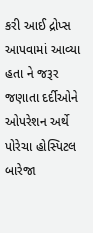કરી આઈ દ્રોપ્સ આપવામાં આવ્યા હતા ને જરૂર જણાતા દર્દીઓને ઓપરેશન અર્થે પોરેચા હોસ્પિટલ બારેજા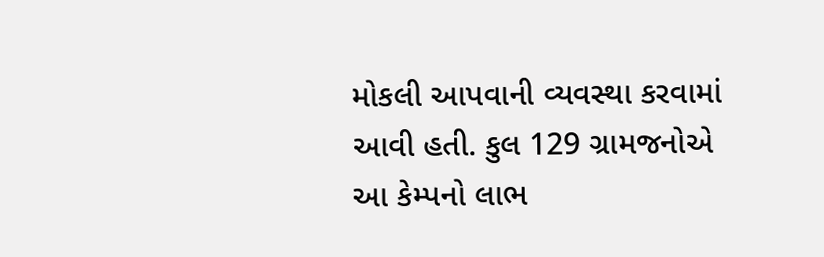મોકલી આપવાની વ્યવસ્થા કરવામાં આવી હતી. કુલ 129 ગ્રામજનોએ આ કેમ્પનો લાભ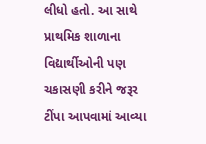લીધો હતો. આ સાથે પ્રાથમિક શાળાના વિદ્યાર્થીઓની પણ ચકાસણી કરીને જરૂર ટીંપા આપવામાં આવ્યા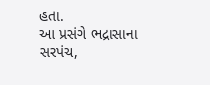હતા.
આ પ્રસંગે ભદ્રાસાના સરપંચ,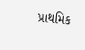પ્રાથમિક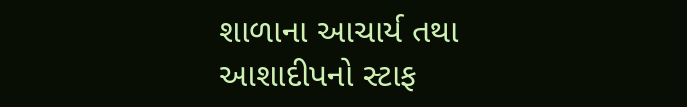શાળાના આચાર્ય તથા આશાદીપનો સ્ટાફ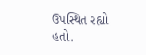ઉપસ્થિત રહ્યો હતો.